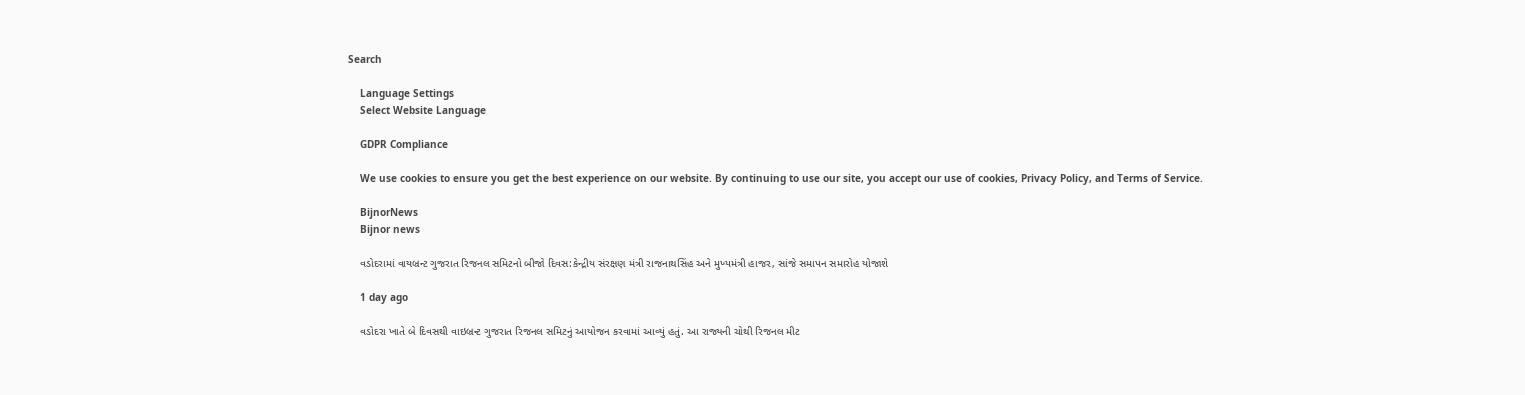Search

    Language Settings
    Select Website Language

    GDPR Compliance

    We use cookies to ensure you get the best experience on our website. By continuing to use our site, you accept our use of cookies, Privacy Policy, and Terms of Service.

    BijnorNews
    Bijnor news

    વડોદરામાં વાયબ્રન્ટ ગુજરાત રિજનલ સમિટનો બીજો દિવસ:કેન્દ્રીય સંરક્ષણ મંત્રી રાજનાથસિંહ અને મુખ્યમંત્રી હાજર, સાંજે સમાપન સમારોહ યોજાશે

    1 day ago

    વડોદરા ખાતે બે દિવસથી વાઇબ્રન્ટ ગુજરાત રિજનલ સમિટનું આયોજન કરવામાં આવ્યું હતું. આ રાજ્યની ચોથી રિજનલ મીટ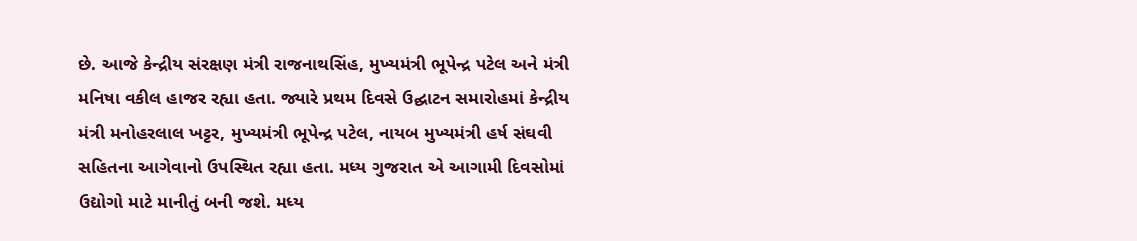છે. આજે કેન્દ્રીય સંરક્ષણ મંત્રી રાજનાથસિંહ, મુખ્યમંત્રી ભૂપેન્દ્ર પટેલ અને મંત્રી મનિષા વકીલ હાજર રહ્યા હતા. જ્યારે પ્રથમ દિવસે ઉદ્ઘાટન સમારોહમાં કેન્દ્રીય મંત્રી મનોહરલાલ ખટ્ટર, મુખ્યમંત્રી ભૂપેન્દ્ર પટેલ, નાયબ મુખ્યમંત્રી હર્ષ સંઘવી સહિતના આગેવાનો ઉપસ્થિત રહ્યા હતા. મધ્ય ગુજરાત એ આગામી દિવસોમાં ઉદ્યોગો માટે માનીતું બની જશે. મધ્ય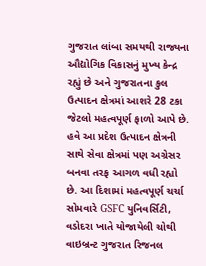ગુજરાત લાંબા સમયથી રાજ્યના ઔદ્યોગિક વિકાસનું મુખ્ય કેન્દ્ર રહ્યું છે અને ગુજરાતના કુલ ઉત્પાદન ક્ષેત્રમાં આશરે 28 ટકા જેટલો મહત્વપૂર્ણ ફાળો આપે છે. હવે આ પ્રદેશ ઉત્પાદન ક્ષેત્રની સાથે સેવા ક્ષેત્રમાં પણ અગ્રેસર બનવા તરફ આગળ વધી રહ્યો છે. આ દિશામાં મહત્વપૂર્ણ ચર્ચા સોમવારે GSFC યુનિવર્સિટી, વડોદરા ખાતે યોજાયેલી ચોથી વાઇબ્રન્ટ ગુજરાત રિજનલ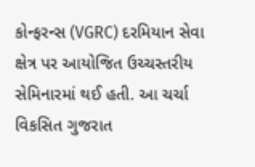કોન્ફરન્સ (VGRC) દરમિયાન સેવા ક્ષેત્ર પર આયોજિત ઉચ્ચસ્તરીય સેમિનારમાં થઈ હતી. આ ચર્ચા વિકસિત ગુજરાત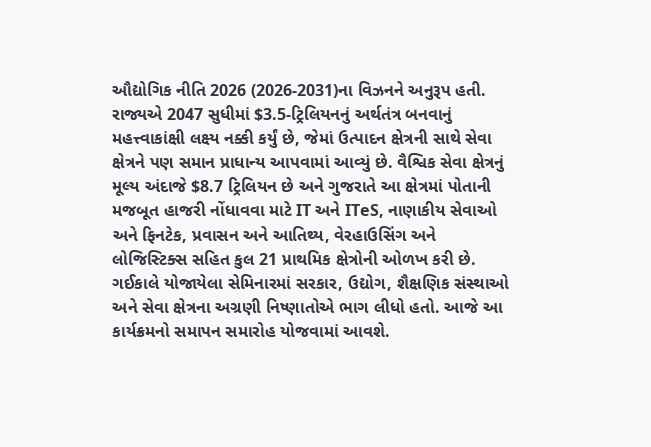ઔદ્યોગિક નીતિ 2026 (2026-2031)ના વિઝનને અનુરૂપ હતી. રાજ્યએ 2047 સુધીમાં $3.5-ટ્રિલિયનનું અર્થતંત્ર બનવાનું મહત્ત્વાકાંક્ષી લક્ષ્ય નક્કી કર્યું છે, જેમાં ઉત્પાદન ક્ષેત્રની સાથે સેવા ક્ષેત્રને પણ સમાન પ્રાધાન્ય આપવામાં આવ્યું છે. વૈશ્વિક સેવા ક્ષેત્રનું મૂલ્ય અંદાજે $8.7 ટ્રિલિયન છે અને ગુજરાતે આ ક્ષેત્રમાં પોતાની મજબૂત હાજરી નોંધાવવા માટે IT અને ITeS, નાણાકીય સેવાઓ અને ફિનટેક, પ્રવાસન અને આતિથ્ય, વેરહાઉસિંગ અને લોજિસ્ટિક્સ સહિત કુલ 21 પ્રાથમિક ક્ષેત્રોની ઓળખ કરી છે. ગઈકાલે યોજાયેલા સેમિનારમાં સરકાર, ઉદ્યોગ, શૈક્ષણિક સંસ્થાઓ અને સેવા ક્ષેત્રના અગ્રણી નિષ્ણાતોએ ભાગ લીધો હતો. આજે આ કાર્યક્રમનો સમાપન સમારોહ યોજવામાં આવશે.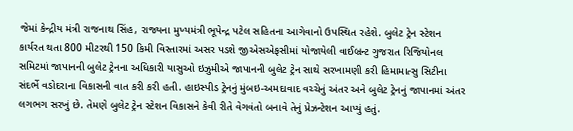જેમાં કેન્દ્રીય મંત્રી રાજનાથ સિંહ, રાજ્યના મુખ્યમંત્રી ભૂપેન્દ્ર પટેલ સહિતના આગેવાનો ઉપસ્થિત રહેશે. બુલેટ ટ્રેન સ્ટેશન કાર્યરત થતા 800 મીટરથી 150 કિમી વિસ્તારમાં અસર પડશે જીએસએફસીમાં યોજાયેલી વાઈબ્રન્ટ ગુજરાત રિજિયોનલ સમિટમાં જાપાનની બુલેટ ટ્રેનના અધિકારી યાસુઓ ઇઝુમીએ જાપાનની બુલેટ ટ્રેન સાથે સરખામણી કરી હિમામાત્સુ સિટીના સંદર્ભે વડોદરાના વિકાસની વાત કરી કરી હતી. હાઇસ્પીડ ટ્રેનનું મુંબઇ-અમદાવાદ વચ્ચેનું અંતર અને બુલેટ ટ્રેનનું જાપાનમાં અંતર લગભગ સરખું છે. તેમણે બુલેટ ટ્રેન સ્ટેશન વિકાસને કેવી રીતે વેગવંતો બનાવે તેનું પ્રેઝન્ટેશન આપ્યું હતું.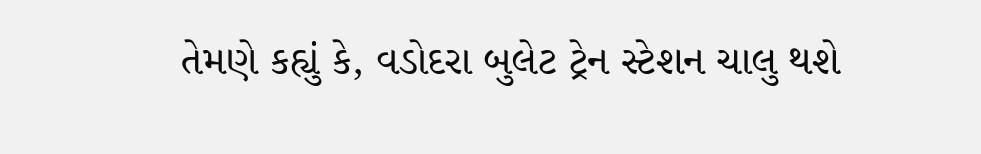તેમણે કહ્યું કે, વડોદરા બુલેટ ટ્રેન સ્ટેશન ચાલુ થશે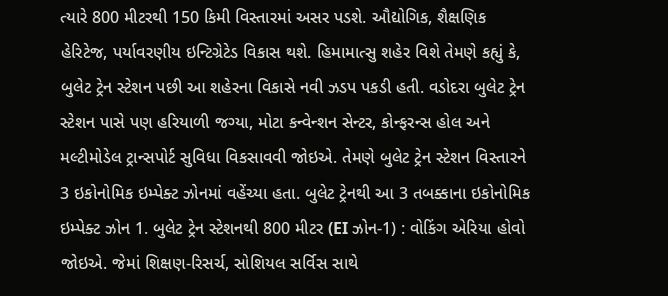ત્યારે 800 મીટરથી 150 કિમી વિસ્તારમાં અસર પડશે. ઔદ્યોગિક, શૈક્ષણિક હેરિટેજ, પર્યાવરણીય ઇન્ટિગ્રેટેડ વિકાસ થશે. હિમામાત્સુ શહેર વિશે તેમણે કહ્યું કે, બુલેટ ટ્રેન સ્ટેશન પછી આ શહેરના વિકાસે નવી ઝડપ પકડી હતી. વડોદરા બુલેટ ટ્રેન સ્ટેશન પાસે પણ હરિયાળી જગ્યા, મોટા કન્વેન્શન સેન્ટર, કોન્ફરન્સ હોલ અને મલ્ટીમોડેલ ટ્રાન્સપોર્ટ સુવિધા વિકસાવવી જોઇએ. તેમણે બુલેટ ટ્રેન સ્ટેશન વિસ્તારને 3 ઇકોનોમિક ઇમ્પેક્ટ ઝોનમાં વહેંચ્યા હતા. બુલેટ ટ્રેનથી આ 3 તબક્કાના ઇકોનોમિક ઇમ્પેક્ટ ઝોન 1. બુલેટ ટ્રેન સ્ટેશનથી 800 મીટર (EI ઝોન-1) : વોકિંગ એરિયા હોવો જોઇએ. જેમાં શિક્ષણ-રિસર્ચ, સોશિયલ સર્વિસ સાથે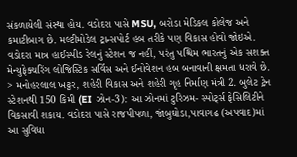સંકળાયેલી સંસ્થા હોય. વડોદરા પાસે MSU, બરોડા મેડિકલ કોલેજ અને કમાટીબાગ છે. મલ્ટીમોડેલ ટ્રાન્સપોર્ટ હબ તરીકે પણ વિકાસ હોવો જોઇએ. વડોદરા માત્ર હાઈસ્પીડ રેલનું સ્ટેશન જ નહીં, પરંતુ પશ્ચિમ ભારતનું એક સશક્ત મેન્યુફેક્ચરિંગ લોજિસ્ટિક સર્વિસ અને ઈનોવેશન હબ બનાવાની ક્ષમતા ધરાવે છે. > મનોહરલાલ ખટ્ટર, શહેરી વિકાસ અને શહેરી ગૃહ નિર્માણ મંત્રી 2. બુલેટ ટ્રેન સ્ટેશનથી 150 કિમી (EI ઝોન-3): આ ઝોનમાં ટુરિઝમ- સ્પોર્ટ્સ ફેસિલિટીને વિકસાવી શકાય. વડોદરા પાસે રાજપીપળા, જાંબુઘોડા,પાવાગઢ (અપવાદ)માં આ સુવિધા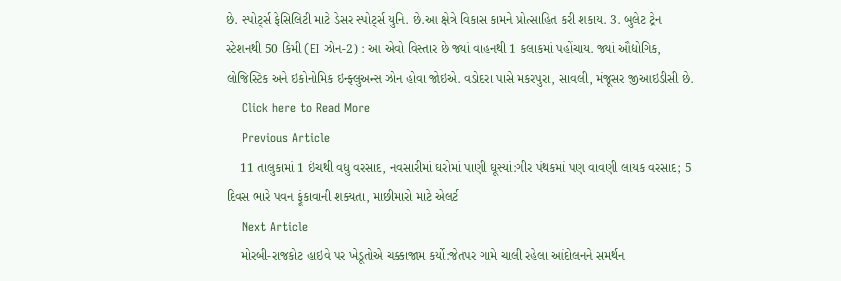છે. સ્પોર્ટ્સ ફેસિલિટી માટે ડેસર સ્પોર્ટ્સ યુનિ. છે.આ ક્ષેત્રે વિકાસ કામને પ્રોત્સાહિત કરી શકાય. 3. બુલેટ ટ્રેન સ્ટેશનથી 50 કિમી (EI ઝોન-2) : આ એવો વિસ્તાર છે જ્યાં વાહનથી 1 કલાકમાં પહોંચાય. જ્યાં ઔદ્યોગિક, લોજિસ્ટિક અને ઇકોનોમિક ઇન્ફ્લુઅન્સ ઝોન હોવા જોઇએ. વડોદરા પાસે મકરપુરા, સાવલી, મંજૂસર જીઆઇડીસી છે.
    Click here to Read More
    Previous Article
    11 તાલુકામાં 1 ઇંચથી વધુ વરસાદ, નવસારીમાં ઘરોમાં પાણી ઘૂસ્યાં:ગીર પંથકમાં પણ વાવણી લાયક વરસાદ; 5 દિવસ ભારે પવન ફૂંકાવાની શક્યતા, માછીમારો માટે એલર્ટ
    Next Article
    મોરબી-રાજકોટ હાઇવે પર ખેડૂતોએ ચક્કાજામ કર્યો:જેતપર ગામે ચાલી રહેલા આંદોલનને સમર્થન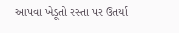આપવા ખેડૂતો રસ્તા પર ઉતર્યા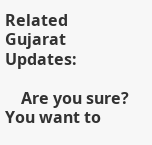Related Gujarat Updates:

    Are you sure? You want to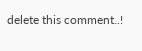delete this comment..!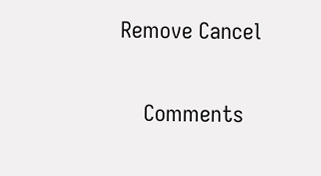Remove Cancel

    Comments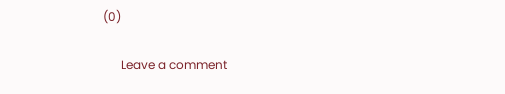(0)

      Leave a comment